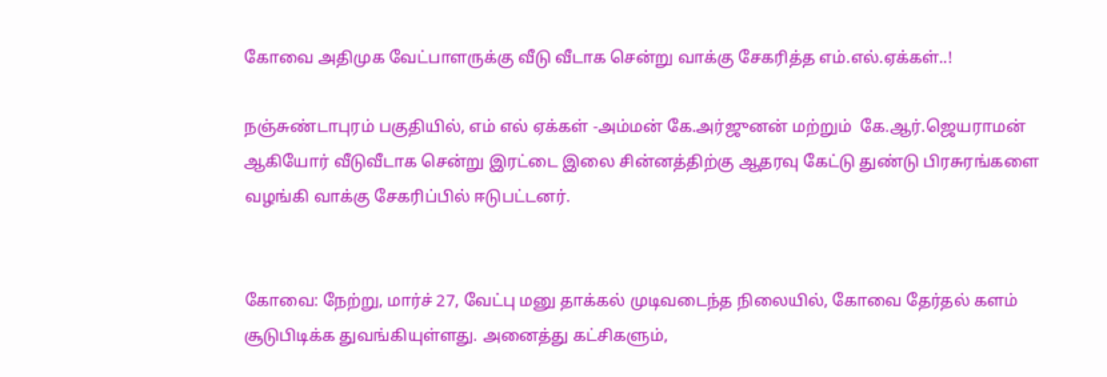கோவை அதிமுக வேட்பாளருக்கு வீடு வீடாக சென்று வாக்கு சேகரித்த எம்.எல்.ஏக்கள்..!

நஞ்சுண்டாபுரம் பகுதியில், எம் எல் ஏக்கள் -அம்மன் கே.அர்ஜுனன் மற்றும்  கே.ஆர்.ஜெயராமன் ஆகியோர் வீடுவீடாக சென்று இரட்டை இலை சின்னத்திற்கு ஆதரவு கேட்டு துண்டு பிரசுரங்களை வழங்கி வாக்கு சேகரிப்பில் ஈடுபட்டனர்.


கோவை: நேற்று, மார்ச் 27, வேட்பு மனு தாக்கல் முடிவடைந்த நிலையில், கோவை தேர்தல் களம் சூடுபிடிக்க துவங்கியுள்ளது. அனைத்து கட்சிகளும்,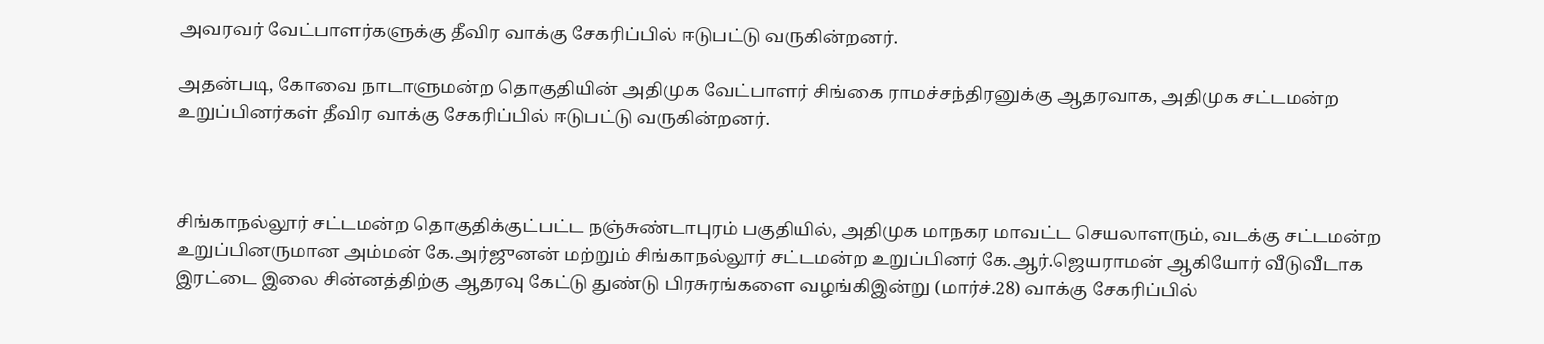அவரவர் வேட்பாளர்களுக்கு தீவிர வாக்கு சேகரிப்பில் ஈடுபட்டு வருகின்றனர்.

அதன்படி, கோவை நாடாளுமன்ற தொகுதியின் அதிமுக வேட்பாளர் சிங்கை ராமச்சந்திரனுக்கு ஆதரவாக, அதிமுக சட்டமன்ற உறுப்பினர்கள் தீவிர வாக்கு சேகரிப்பில் ஈடுபட்டு வருகின்றனர்.



சிங்காநல்லூர் சட்டமன்ற தொகுதிக்குட்பட்ட நஞ்சுண்டாபுரம் பகுதியில், அதிமுக மாநகர மாவட்ட செயலாளரும், வடக்கு சட்டமன்ற உறுப்பினருமான அம்மன் கே.அர்ஜுனன் மற்றும் சிங்காநல்லூர் சட்டமன்ற உறுப்பினர் கே.ஆர்.ஜெயராமன் ஆகியோர் வீடுவீடாக இரட்டை இலை சின்னத்திற்கு ஆதரவு கேட்டு துண்டு பிரசுரங்களை வழங்கிஇன்று (மார்ச்.28) வாக்கு சேகரிப்பில்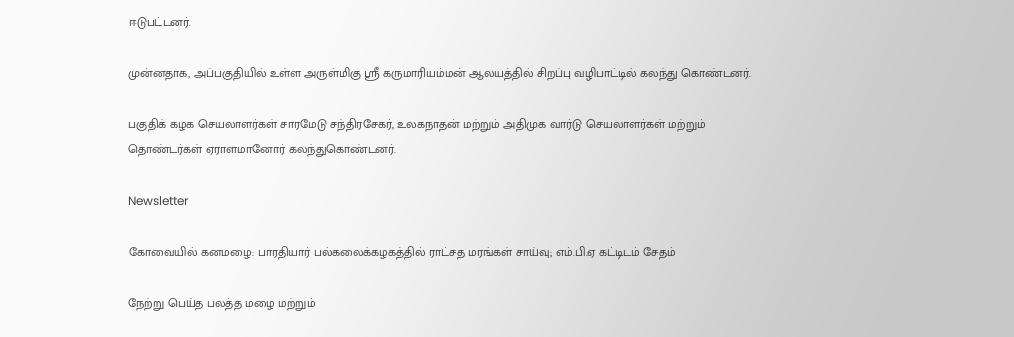ஈடுபட்டனர்.

முன்னதாக, அப்பகுதியில் உள்ள அருள்மிகு ஸ்ரீ கருமாரியம்மன் ஆலயத்தில் சிறப்பு வழிபாட்டில் கலந்து கொண்டனர்.

பகுதிக் கழக செயலாளர்கள் சாரமேடு சந்திரசேகர், உலகநாதன் மற்றும் அதிமுக வார்டு செயலாளர்கள் மற்றும் தொண்டர்கள் ஏராளமானோர் கலந்துகொண்டனர்.

Newsletter

கோவையில் கனமழை: பாரதியார் பல்கலைக்கழகத்தில் ராட்சத மரங்கள் சாய்வு; எம்.பி.ஏ கட்டிடம் சேதம்

நேற்று பெய்த பலத்த மழை மற்றும்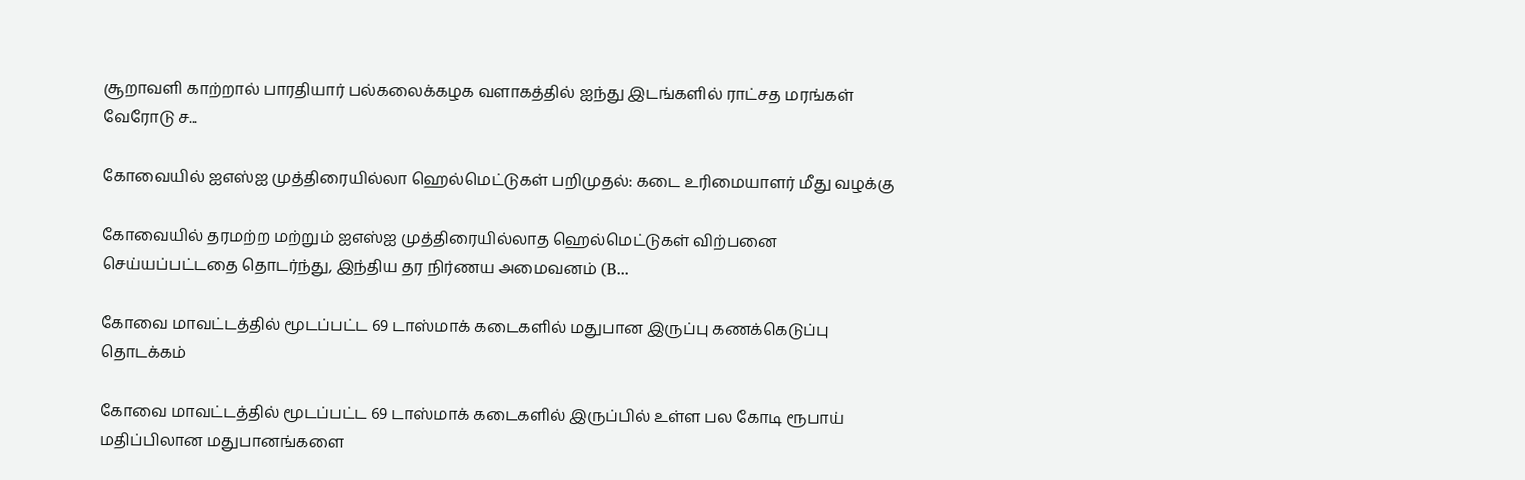சூறாவளி காற்றால் பாரதியார் பல்கலைக்கழக வளாகத்தில் ஐந்து இடங்களில் ராட்சத மரங்கள் வேரோடு ச...

கோவையில் ஐஎஸ்ஐ முத்திரையில்லா ஹெல்மெட்டுகள் பறிமுதல்: கடை உரிமையாளர் மீது வழக்கு

கோவையில் தரமற்ற மற்றும் ஐஎஸ்ஐ முத்திரையில்லாத ஹெல்மெட்டுகள் விற்பனை செய்யப்பட்டதை தொடர்ந்து, இந்திய தர நிர்ணய அமைவனம் (B...

கோவை மாவட்டத்தில் மூடப்பட்ட 69 டாஸ்மாக் கடைகளில் மதுபான இருப்பு கணக்கெடுப்பு தொடக்கம்

கோவை மாவட்டத்தில் மூடப்பட்ட 69 டாஸ்மாக் கடைகளில் இருப்பில் உள்ள பல கோடி ரூபாய் மதிப்பிலான மதுபானங்களை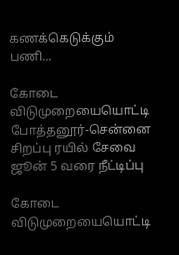கணக்கெடுக்கும் பணி...

கோடை விடுமுறையையொட்டி போத்தனூர்-சென்னை சிறப்பு ரயில் சேவை ஜூன் 5 வரை நீட்டிப்பு

கோடை விடுமுறையையொட்டி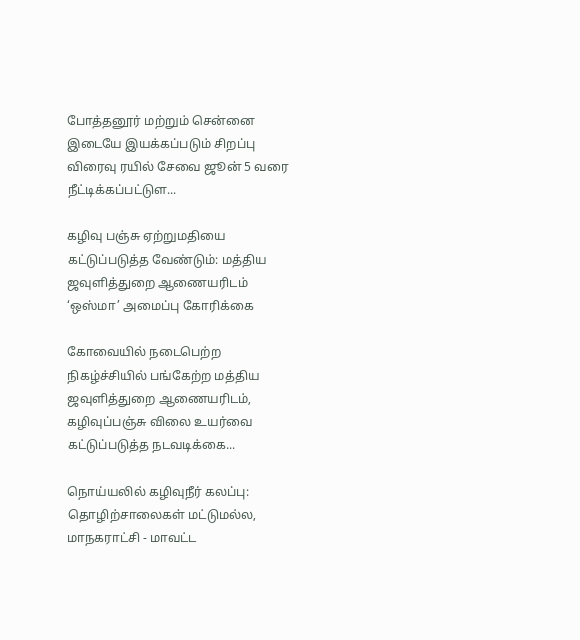போத்தனூர் மற்றும் சென்னை இடையே இயக்கப்படும் சிறப்பு விரைவு ரயில் சேவை ஜூன் 5 வரை நீட்டிக்கப்பட்டுள...

கழிவு பஞ்சு ஏற்றுமதியை கட்டுப்படுத்த வேண்டும்: மத்திய ஜவுளித்துறை ஆணையரிடம் ‘ஒஸ்மா’ அமைப்பு கோரிக்கை

கோவையில் நடைபெற்ற நிகழ்ச்சியில் பங்கேற்ற மத்திய ஜவுளித்துறை ஆணையரிடம், கழிவுப்பஞ்சு விலை உயர்வை கட்டுப்படுத்த நடவடிக்கை...

நொய்யலில் கழிவுநீர் கலப்பு: தொழிற்சாலைகள் மட்டுமல்ல, மாநகராட்சி - மாவட்ட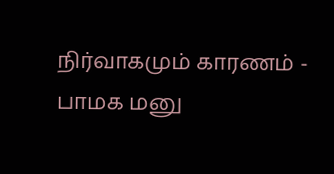நிர்வாகமும் காரணம் - பாமக மனு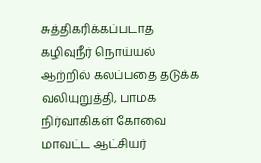சுத்திகரிக்கப்படாத கழிவுநீர் நொய்யல் ஆற்றில் கலப்பதை தடுக்க வலியுறுத்தி, பாமக நிர்வாகிகள் கோவை மாவட்ட ஆட்சியர்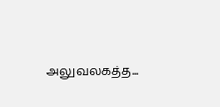அலுவலகத்த...